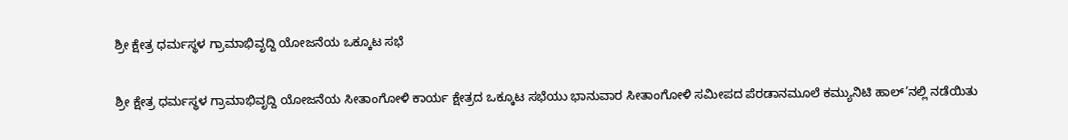ಶ್ರೀ ಕ್ಷೇತ್ರ ಧರ್ಮಸ್ಥಳ ಗ್ರಾಮಾಭಿವೃದ್ದಿ ಯೋಜನೆಯ ಒಕ್ಕೂಟ ಸಭೆ

ಶ್ರೀ ಕ್ಷೇತ್ರ ಧರ್ಮಸ್ಥಳ ಗ್ರಾಮಾಭಿವೃದ್ದಿ ಯೋಜನೆಯ ಸೀತಾಂಗೋಳಿ ಕಾರ್ಯ ಕ್ಷೇತ್ರದ ಒಕ್ಕೂಟ ಸಭೆಯು ಭಾನುವಾರ ಸೀತಾಂಗೋಳಿ ಸಮೀಪದ ಪೆರಡಾನಮೂಲೆ ಕಮ್ಯುನಿಟಿ ಹಾಲ್’ನಲ್ಲಿ ನಡೆಯಿತು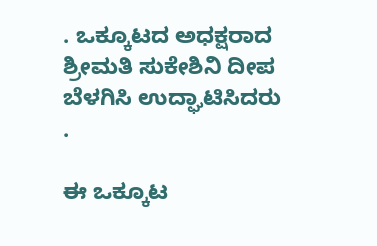. ಒಕ್ಕೂಟದ ಅಧಕ್ಷರಾದ ಶ್ರೀಮತಿ ಸುಕೇಶಿನಿ ದೀಪ ಬೆಳಗಿಸಿ ಉದ್ಘಾಟಿಸಿದರು .

ಈ ಒಕ್ಕೂಟ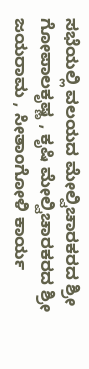ಸಭೆಯಲ್ಲಿ ವಲಯದ ಮೇಲ್ವಿಚಾರಕರದ ಶ್ರೀ ಗೋಪಾಲಕೃಷ್ಣ , ಕೃಷಿ ಮೇಲ್ವಿಚಾರಕರದ ಶ್ರೀ ಜಯರಾಮ , ಸೀತಾಂಗೋಳಿ ಕಾರ್ಯ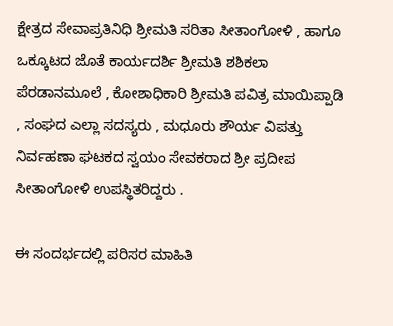ಕ್ಷೇತ್ರದ ಸೇವಾಪ್ರತಿನಿಧಿ ಶ್ರೀಮತಿ ಸರಿತಾ ಸೀತಾಂಗೋಳಿ , ಹಾಗೂ ಒಕ್ಕೂಟದ ಜೊತೆ ಕಾರ್ಯದರ್ಶಿ ಶ್ರೀಮತಿ ಶಶಿಕಲಾ ಪೆರಡಾನಮೂಲೆ , ಕೋಶಾಧಿಕಾರಿ ಶ್ರೀಮತಿ ಪವಿತ್ರ ಮಾಯಿಪ್ಪಾಡಿ , ಸಂಘದ ಎಲ್ಲಾ ಸದಸ್ಯರು , ಮಧೂರು ಶೌರ್ಯ ವಿಪತ್ತು ನಿರ್ವಹಣಾ ಘಟಕದ ಸ್ವಯಂ ಸೇವಕರಾದ ಶ್ರೀ ಪ್ರದೀಪ ಸೀತಾಂಗೋಳಿ ಉಪಸ್ಥಿತರಿದ್ದರು .

ಈ ಸಂದರ್ಭದಲ್ಲಿ ಪರಿಸರ ಮಾಹಿತಿ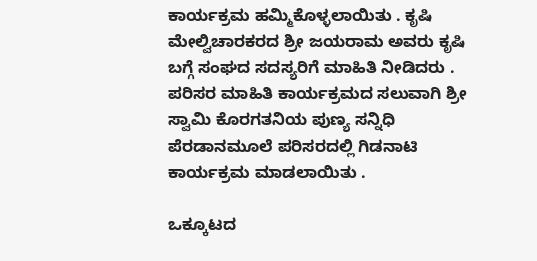ಕಾರ್ಯಕ್ರಮ ಹಮ್ಮಿಕೊಳ್ಳಲಾಯಿತು . ಕೃಷಿ ಮೇಲ್ವಿಚಾರಕರದ ಶ್ರೀ ಜಯರಾಮ ಅವರು ಕೃಷಿ ಬಗ್ಗೆ ಸಂಘದ ಸದಸ್ಯರಿಗೆ ಮಾಹಿತಿ ನೀಡಿದರು . ಪರಿಸರ ಮಾಹಿತಿ ಕಾರ್ಯಕ್ರಮದ ಸಲುವಾಗಿ ಶ್ರೀ ಸ್ವಾಮಿ ಕೊರಗತನಿಯ ಪುಣ್ಯ ಸನ್ನಿಧಿ ಪೆರಡಾನಮೂಲೆ ಪರಿಸರದಲ್ಲಿ ಗಿಡನಾಟಿ ಕಾರ್ಯಕ್ರಮ ಮಾಡಲಾಯಿತು .

ಒಕ್ಕೂಟದ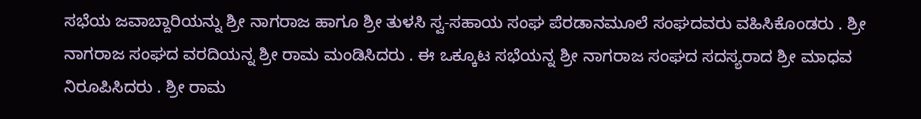ಸಭೆಯ ಜವಾಬ್ದಾರಿಯನ್ನು ಶ್ರೀ ನಾಗರಾಜ ಹಾಗೂ ಶ್ರೀ ತುಳಸಿ ಸ್ವ-ಸಹಾಯ ಸಂಘ ಪೆರಡಾನಮೂಲೆ ಸಂಘದವರು ವಹಿಸಿಕೊಂಡರು . ಶ್ರೀ ನಾಗರಾಜ ಸಂಘದ ವರದಿಯನ್ನ ಶ್ರೀ ರಾಮ ಮಂಡಿಸಿದರು . ಈ ಒಕ್ಕೂಟ ಸಭೆಯನ್ನ ಶ್ರೀ ನಾಗರಾಜ ಸಂಘದ ಸದಸ್ಯರಾದ ಶ್ರೀ ಮಾಧವ ನಿರೂಪಿಸಿದರು . ಶ್ರೀ ರಾಮ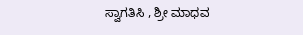ಸ್ವಾಗತಿಸಿ , ಶ್ರೀ ಮಾಧವ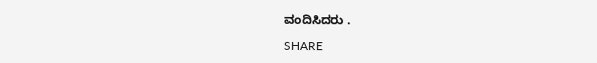ವಂದಿಸಿದರು .

SHARE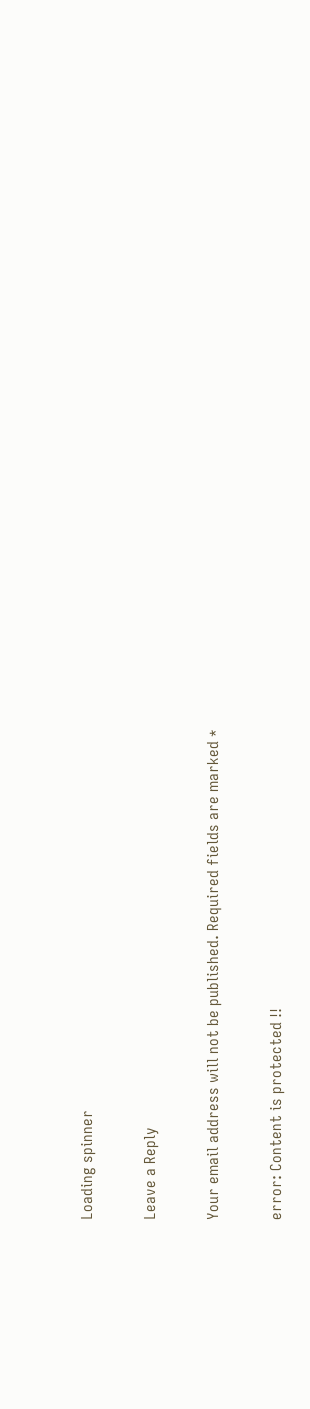Loading spinner

Leave a Reply

Your email address will not be published. Required fields are marked *

error: Content is protected !!